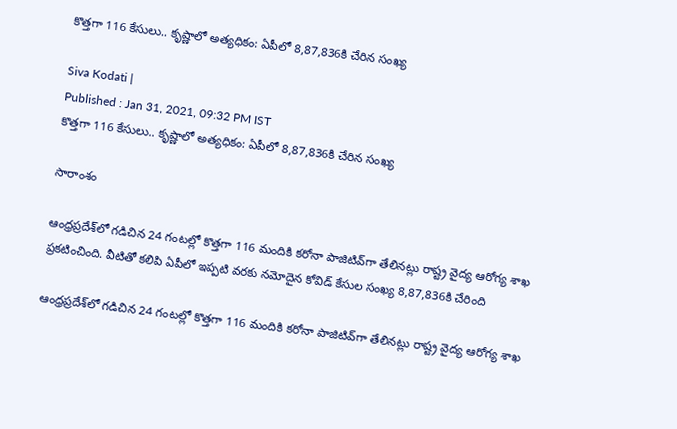కొత్తగా 116 కేసులు.. కృష్ణాలో అత్యధికం: ఏపీలో 8,87,836కి చేరిన సంఖ్య

Siva Kodati |
Published : Jan 31, 2021, 09:32 PM IST
కొత్తగా 116 కేసులు.. కృష్ణాలో అత్యధికం: ఏపీలో 8,87,836కి చేరిన సంఖ్య

సారాంశం

ఆంధ్రప్రదేశ్‌లో గడిచిన 24 గంటల్లో కొత్తగా 116 మందికి కరోనా పాజిటివ్‌గా తేలినట్లు రాష్ట్ర వైద్య ఆరోగ్య శాఖ ప్రకటించింది. వీటితో కలిపి ఏపీలో ఇప్పటి వరకు నమోదైన కోవిడ్ కేసుల సంఖ్య 8,87,836కి చేరింది

ఆంధ్రప్రదేశ్‌లో గడిచిన 24 గంటల్లో కొత్తగా 116 మందికి కరోనా పాజిటివ్‌గా తేలినట్లు రాష్ట్ర వైద్య ఆరోగ్య శాఖ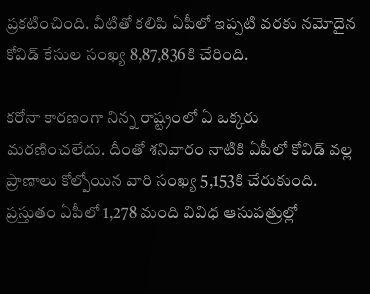ప్రకటించింది. వీటితో కలిపి ఏపీలో ఇప్పటి వరకు నమోదైన కోవిడ్ కేసుల సంఖ్య 8,87,836కి చేరింది.

కరోనా కారణంగా నిన్న రాష్ట్రంలో ఏ ఒక్కరు మరణించలేదు. దీంతో శనివారం నాటికి ఏపీలో కోవిడ్ వల్ల ప్రాణాలు కోల్పోయిన వారి సంఖ్య 5,153కి చేరుకుంది. ప్రస్తుతం ఏపీలో 1,278 మంది వివిధ ఆసుపత్రుల్లో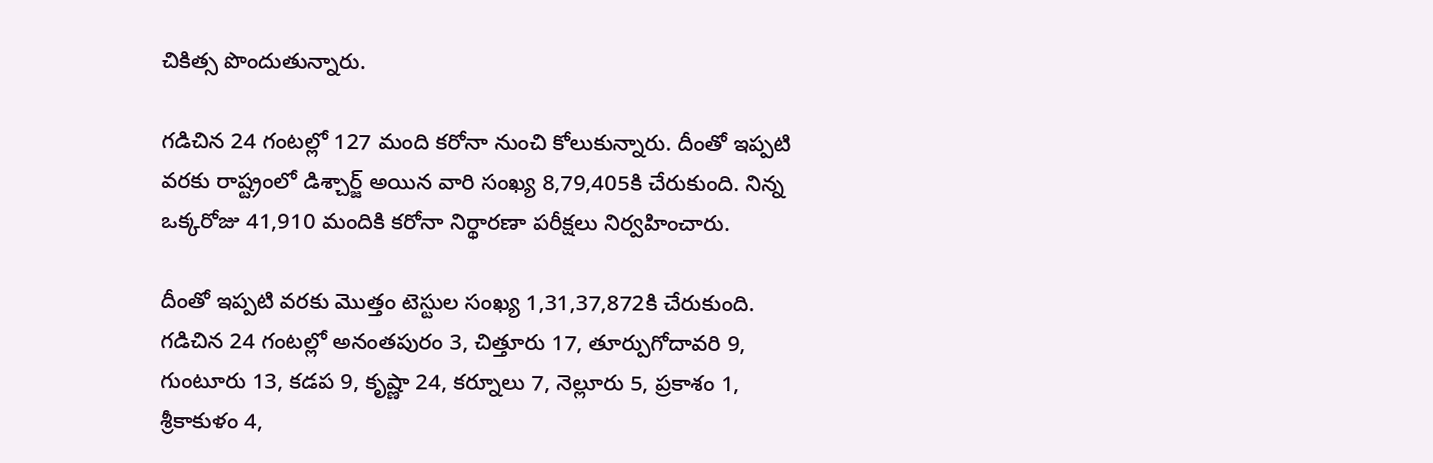చికిత్స పొందుతున్నారు.

గడిచిన 24 గంటల్లో 127 మంది కరోనా నుంచి కోలుకున్నారు. దీంతో ఇప్పటి వరకు రాష్ట్రంలో డిశ్చార్జ్ అయిన వారి సంఖ్య 8,79,405కి చేరుకుంది. నిన్న ఒక్కరోజు 41,910 మందికి కరోనా నిర్థారణా పరీక్షలు నిర్వహించారు.

దీంతో ఇప్పటి వరకు మొత్తం టెస్టుల సంఖ్య 1,31,37,872కి చేరుకుంది. గడిచిన 24 గంటల్లో అనంతపురం 3, చిత్తూరు 17, తూర్పుగోదావరి 9, గుంటూరు 13, కడప 9, కృష్ణా 24, కర్నూలు 7, నెల్లూరు 5, ప్రకాశం 1, శ్రీకాకుళం 4,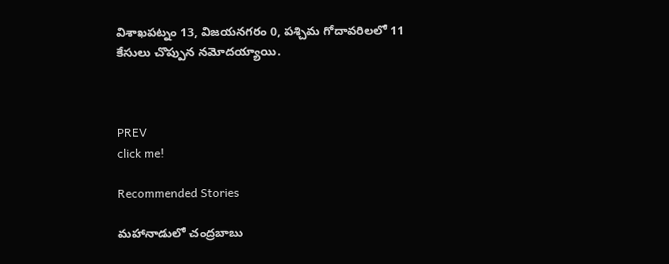విశాఖపట్నం 13, విజయనగరం 0, పశ్చిమ గోదావరిలలో 11 కేసులు చొప్పున నమోదయ్యాయి.



PREV
click me!

Recommended Stories

మహానాడులో చంద్రబాబు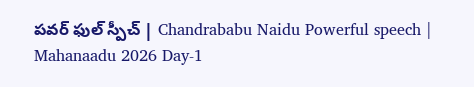పవర్ ఫుల్ స్పీచ్ | Chandrababu Naidu Powerful speech | Mahanaadu 2026 Day-1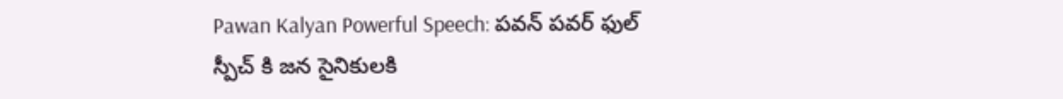Pawan Kalyan Powerful Speech: పవన్ పవర్ ఫుల్ స్పీచ్ కి జన సైనికులకి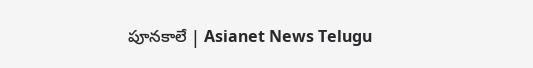పూనకాలే | Asianet News Telugu